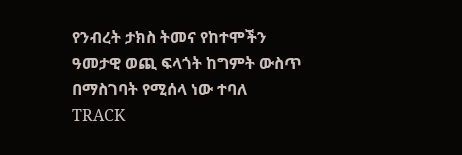የንብረት ታክስ ትመና የከተሞችን ዓመታዊ ወጪ ፍላጎት ከግምት ውስጥ በማስገባት የሚሰላ ነው ተባለ
TRACK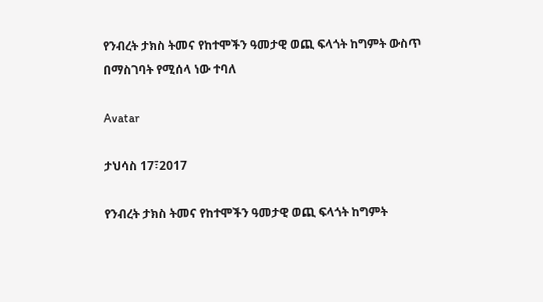የንብረት ታክስ ትመና የከተሞችን ዓመታዊ ወጪ ፍላጎት ከግምት ውስጥ በማስገባት የሚሰላ ነው ተባለ

Avatar

ታህሳስ 17፣2017

የንብረት ታክስ ትመና የከተሞችን ዓመታዊ ወጪ ፍላጎት ከግምት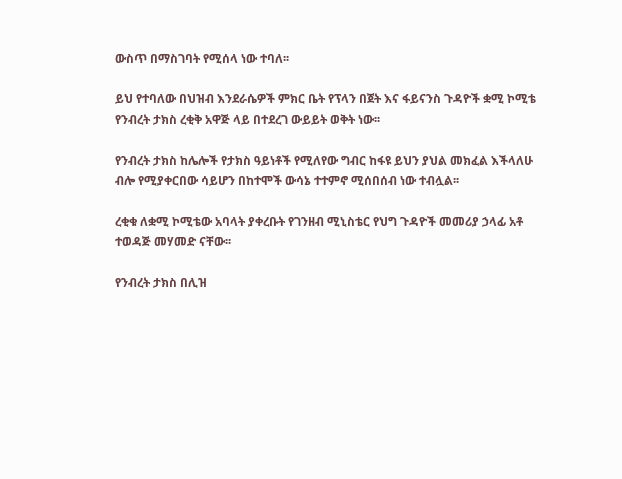ውስጥ በማስገባት የሚሰላ ነው ተባለ፡፡

ይህ የተባለው በህዝብ እንደራሴዎች ምክር ቤት የፕላን በጀት እና ፋይናንስ ጉዳዮች ቋሚ ኮሚቴ የንብረት ታክስ ረቂቅ አዋጅ ላይ በተደረገ ውይይት ወቅት ነው፡፡

የንብረት ታክስ ከሌሎች የታክስ ዓይነቶች የሚለየው ግብር ከፋዩ ይህን ያህል መክፈል እችላለሁ ብሎ የሚያቀርበው ሳይሆን በከተሞች ውሳኔ ተተምኖ ሚሰበሰብ ነው ተብሏል፡፡

ረቂቁ ለቋሚ ኮሚቴው አባላት ያቀረቡት የገንዘብ ሚኒስቴር የህግ ጉዳዮች መመሪያ ኃላፊ አቶ ተወዳጅ መሃመድ ናቸው፡፡

የንብረት ታክስ በሊዝ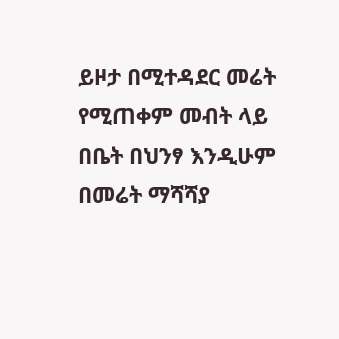ይዞታ በሚተዳደር መሬት የሚጠቀም መብት ላይ በቤት በህንፃ እንዲሁም በመሬት ማሻሻያ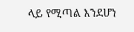ላይ የሚጣል እንደሆነ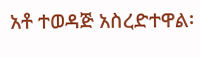አቶ ተወዳጅ አስረድተዋል፡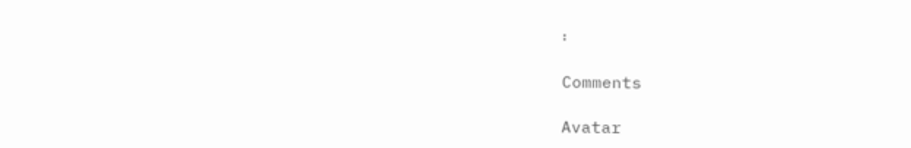፡

Comments

Avatar